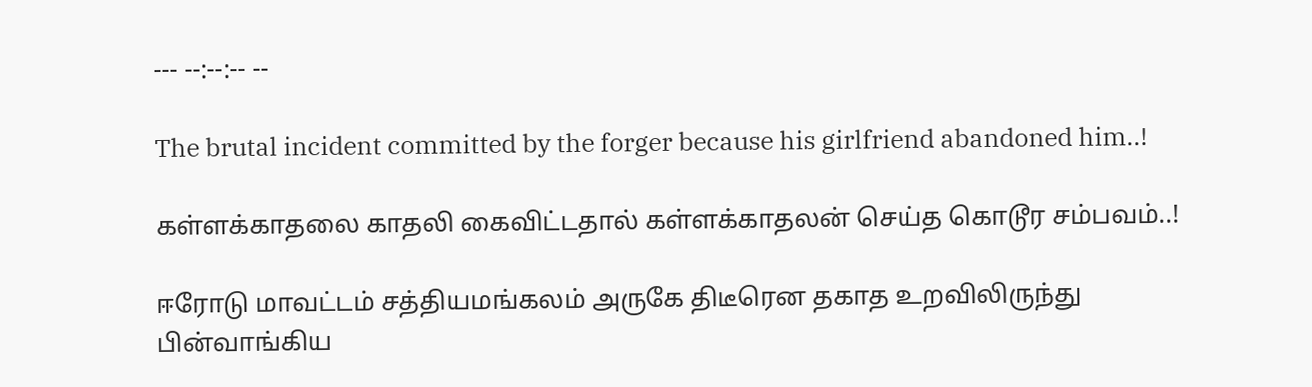--- --:--:-- --

The brutal incident committed by the forger because his girlfriend abandoned him..!

கள்ளக்காதலை காதலி கைவிட்டதால் கள்ளக்காதலன் செய்த கொடூர சம்பவம்..!

ஈரோடு மாவட்டம் சத்தியமங்கலம் அருகே திடீரென தகாத உறவிலிருந்து பின்வாங்கிய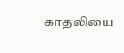காதலியை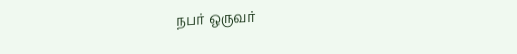நபர் ஒருவர்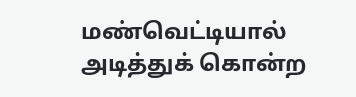மண்வெட்டியால் அடித்துக் கொன்ற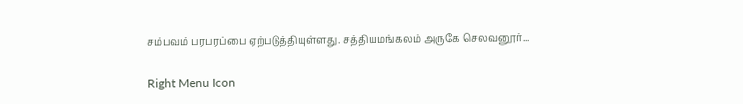சம்பவம் பரபரப்பை ஏற்படுத்தியுள்ளது. சத்தியமங்கலம் அருகே செலவனூர்...

Right Menu Icon